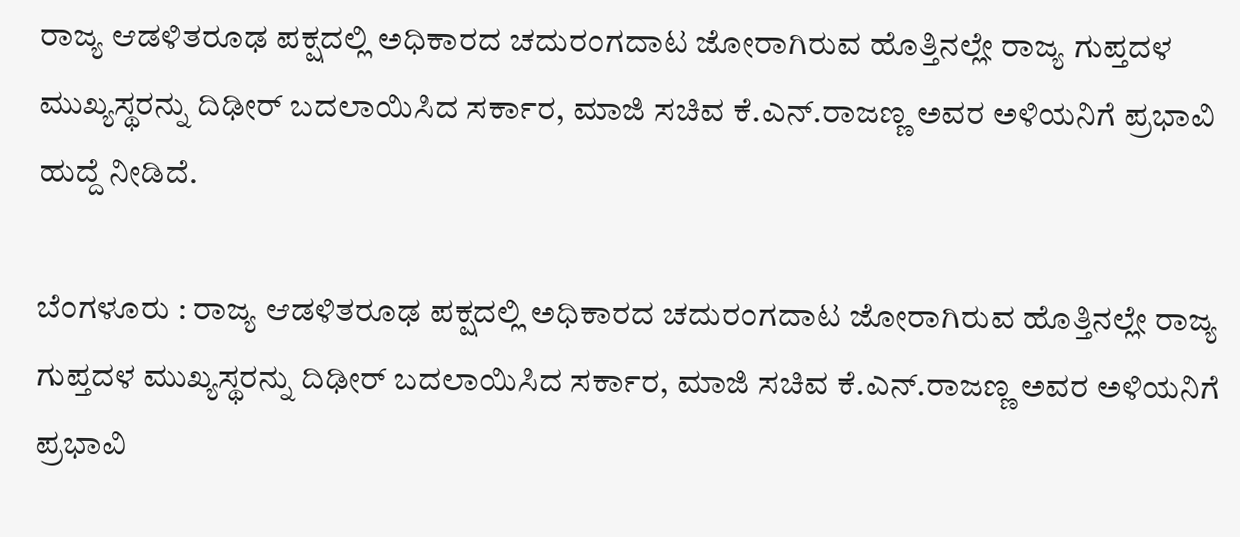ರಾಜ್ಯ ಆಡಳಿತರೂಢ ಪಕ್ಷದಲ್ಲಿ ಅಧಿಕಾರದ ಚದುರಂಗದಾಟ ಜೋರಾಗಿರುವ ಹೊತ್ತಿನಲ್ಲೇ ರಾಜ್ಯ ಗುಪ್ತದಳ ಮುಖ್ಯಸ್ಥರನ್ನು ದಿಢೀರ್‌ ಬದಲಾಯಿಸಿದ ಸರ್ಕಾರ, ಮಾಜಿ ಸಚಿವ ಕೆ.ಎನ್‌.ರಾಜಣ್ಣ ಅವರ ಅಳಿಯನಿಗೆ ಪ್ರಭಾವಿ ಹುದ್ದೆ ನೀಡಿದೆ.

ಬೆಂಗಳೂರು : ರಾಜ್ಯ ಆಡಳಿತರೂಢ ಪಕ್ಷದಲ್ಲಿ ಅಧಿಕಾರದ ಚದುರಂಗದಾಟ ಜೋರಾಗಿರುವ ಹೊತ್ತಿನಲ್ಲೇ ರಾಜ್ಯ ಗುಪ್ತದಳ ಮುಖ್ಯಸ್ಥರನ್ನು ದಿಢೀರ್‌ ಬದಲಾಯಿಸಿದ ಸರ್ಕಾರ, ಮಾಜಿ ಸಚಿವ ಕೆ.ಎನ್‌.ರಾಜಣ್ಣ ಅವರ ಅಳಿಯನಿಗೆ ಪ್ರಭಾವಿ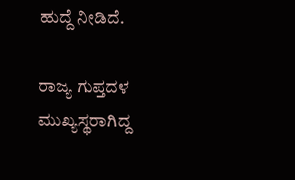ಹುದ್ದೆ ನೀಡಿದೆ.

ರಾಜ್ಯ ಗುಪ್ತದಳ ಮುಖ್ಯಸ್ಥರಾಗಿದ್ದ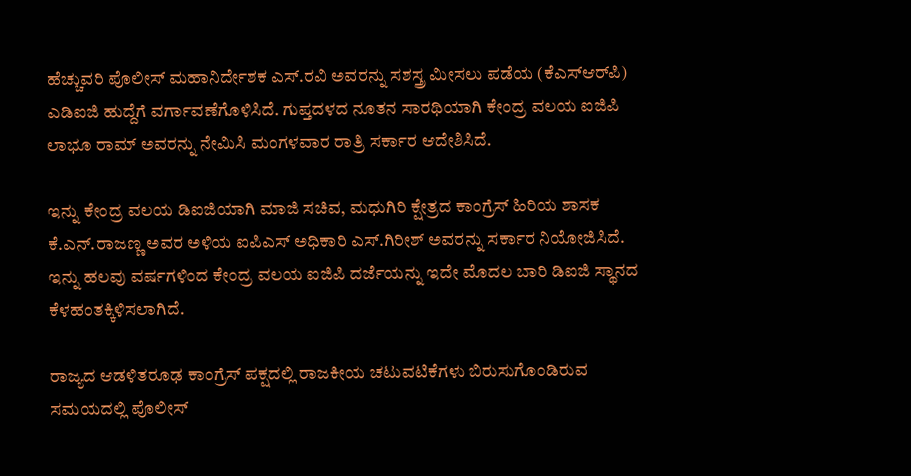ಹೆಚ್ಚುವರಿ ಪೊಲೀಸ್ ಮಹಾನಿರ್ದೇಶಕ ಎಸ್‌.ರವಿ ಅವರನ್ನು ಸಶಸ್ತ್ರ ಮೀಸಲು ಪಡೆಯ (ಕೆಎಸ್‌ಆರ್‌ಪಿ) ಎಡಿಐಜಿ ಹುದ್ದೆಗೆ ವರ್ಗಾವಣೆಗೊಳಿಸಿದೆ. ಗುಪ್ತದಳದ ನೂತನ ಸಾರಥಿಯಾಗಿ ಕೇಂದ್ರ ವಲಯ ಐಜಿಪಿ ಲಾಭೂ ರಾಮ್ ಅವರನ್ನು ನೇಮಿಸಿ ಮಂಗಳವಾರ ರಾತ್ರಿ ಸರ್ಕಾರ ಆದೇಶಿಸಿದೆ.

ಇನ್ನು ಕೇಂದ್ರ ವಲಯ ಡಿಐಜಿಯಾಗಿ ಮಾಜಿ ಸಚಿವ, ಮಧುಗಿರಿ ಕ್ಷೇತ್ರದ ಕಾಂಗ್ರೆಸ್ ಹಿರಿಯ ಶಾಸಕ ಕೆ.ಎನ್‌.ರಾಜಣ್ಣ ಅವರ ಅಳಿಯ ಐಪಿಎಸ್ ಅಧಿಕಾರಿ ಎಸ್‌.ಗಿರೀಶ್‌ ಅವರನ್ನು ಸರ್ಕಾರ ನಿಯೋಜಿಸಿದೆ. ಇನ್ನು ಹಲವು ವರ್ಷಗಳಿಂದ ಕೇಂದ್ರ ವಲಯ ಐಜಿಪಿ ದರ್ಜೆಯನ್ನು ಇದೇ ಮೊದಲ ಬಾರಿ ಡಿಐಜಿ ಸ್ಥಾನದ ಕೆಳಹಂತಕ್ಕಿಳಿಸಲಾಗಿದೆ.

ರಾಜ್ಯದ ಆಡಳಿತರೂಢ ಕಾಂಗ್ರೆಸ್ ಪಕ್ಷದಲ್ಲಿ ರಾಜಕೀಯ ಚಟುವಟಿಕೆಗಳು ಬಿರುಸುಗೊಂಡಿರುವ ಸಮಯದಲ್ಲಿ ಪೊಲೀಸ್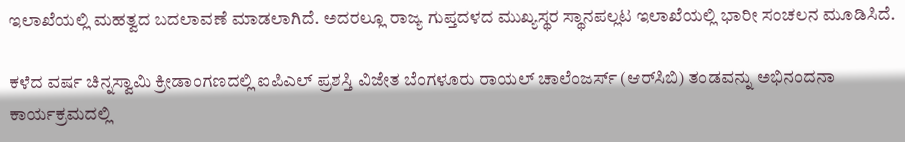ಇಲಾಖೆಯಲ್ಲಿ ಮಹತ್ವದ ಬದಲಾವಣೆ ಮಾಡಲಾಗಿದೆ. ಅದರಲ್ಲೂ ರಾಜ್ಯ ಗುಪ್ತದಳದ ಮುಖ್ಯಸ್ಥರ ಸ್ಥಾನಪಲ್ಲಟ ಇಲಾಖೆಯಲ್ಲಿ ಭಾರೀ ಸಂಚಲನ ಮೂಡಿಸಿದೆ.

ಕಳೆದ ವರ್ಷ ಚಿನ್ನಸ್ವಾಮಿ ಕ್ರೀಡಾಂಗಣದಲ್ಲಿ ಐಪಿಎಲ್ ಪ್ರಶಸ್ತಿ ವಿಜೇತ ಬೆಂಗಳೂರು ರಾಯಲ್ ಚಾಲೆಂಜರ್ಸ್ (ಆರ್‌ಸಿಬಿ) ತಂಡವನ್ನು ಅಭಿನಂದನಾ ಕಾರ್ಯಕ್ರಮದಲ್ಲಿ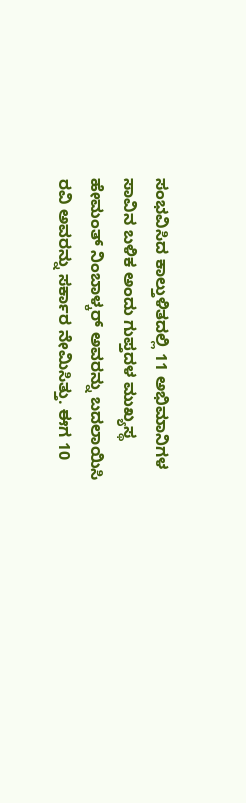ಸಂಭವಿಸಿದ ಕಾಲ್ತುಳಿತದಲ್ಲಿ 11 ಅಭಿಮಾನಿಗಳ ಸಾವಿನ ಬಳಿಕ ಅಂದು ಗುಪ್ತದಳ ಮುಖ್ಯಸ್ಥ ಹೇಮಂತ್ ನಿಂಬಾಳ್ಕರ್ ಅವರನ್ನು ಬದಲಾಯಿಸಿ ರವಿ ಅವರನ್ನು ಸರ್ಕಾರ ನೇಮಿಸಿತ್ತು. ಈಗ 10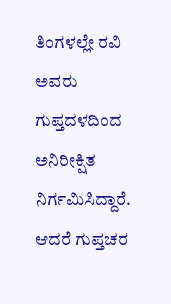ತಿಂಗಳಲ್ಲೇ ರವಿ ಅವರು ಗುಪ್ತದಳದಿಂದ ಅನಿರೀಕ್ಷಿತ ನಿರ್ಗಮಿಸಿದ್ದಾರೆ. ಆದರೆ ಗುಪ್ತಚರ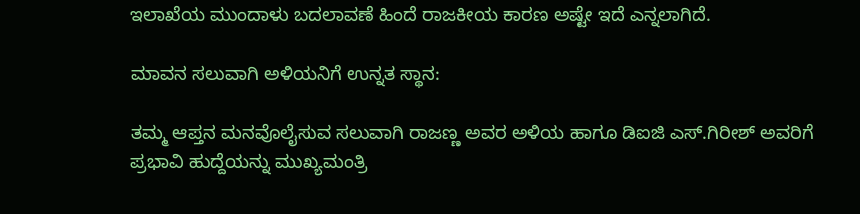ಇಲಾಖೆಯ ಮುಂದಾಳು ಬದಲಾವಣೆ ಹಿಂದೆ ರಾಜಕೀಯ ಕಾರಣ ಅಷ್ಟೇ ಇದೆ ಎನ್ನಲಾಗಿದೆ.

ಮಾವನ ಸಲುವಾಗಿ ಅಳಿಯನಿಗೆ ಉನ್ನತ ಸ್ಥಾನ:

ತಮ್ಮ ಆಪ್ತನ ಮನವೊಲೈಸುವ ಸಲುವಾಗಿ ರಾಜಣ್ಣ ಅ‍ವರ ಅಳಿಯ ಹಾಗೂ ಡಿಐಜಿ ಎಸ್‌.ಗಿರೀಶ್ ಅವರಿಗೆ ಪ್ರಭಾವಿ ಹುದ್ದೆಯನ್ನು ಮುಖ್ಯಮಂತ್ರಿ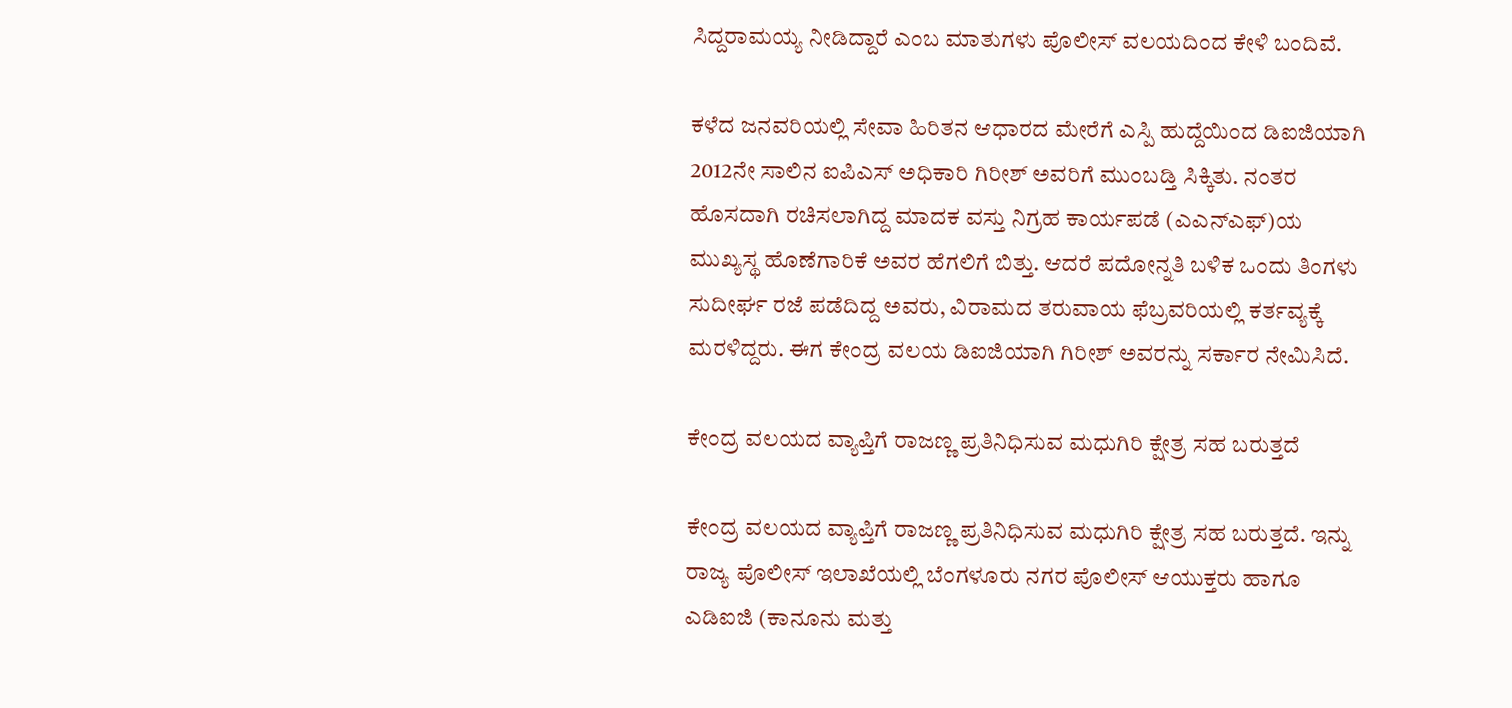ಸಿದ್ದರಾಮಯ್ಯ ನೀಡಿದ್ದಾರೆ ಎಂಬ ಮಾತುಗಳು ಪೊಲೀಸ್ ವಲಯದಿಂದ ಕೇಳಿ ಬಂದಿವೆ.

ಕಳೆದ ಜನವರಿಯಲ್ಲಿ ಸೇವಾ ಹಿರಿತನ ಆಧಾರದ ಮೇರೆಗೆ ಎಸ್ಪಿ ಹುದ್ದೆಯಿಂದ ಡಿಐಜಿಯಾಗಿ 2012ನೇ ಸಾಲಿನ ಐಪಿಎಸ್ ಅಧಿಕಾರಿ ಗಿರೀಶ್ ಅವರಿಗೆ ಮುಂಬಡ್ತಿ ಸಿಕ್ಕಿತು. ನಂತರ ಹೊಸದಾಗಿ ರಚಿಸಲಾಗಿದ್ದ ಮಾದಕ ವಸ್ತು ನಿಗ್ರಹ ಕಾರ್ಯಪಡೆ (ಎಎನ್‌ಎಫ್‌)ಯ ಮುಖ್ಯಸ್ಥ ಹೊಣೆಗಾರಿಕೆ ಅವರ ಹೆಗಲಿಗೆ ಬಿತ್ತು. ಆದರೆ ಪದೋನ್ನತಿ ಬಳಿಕ ಒಂದು ತಿಂಗಳು ಸುದೀರ್ಘ ರಜೆ ಪಡೆದಿದ್ದ ಅವರು, ವಿರಾಮದ ತರುವಾಯ ಫೆಬ್ರವರಿಯಲ್ಲಿ ಕರ್ತವ್ಯಕ್ಕೆ ಮರಳಿದ್ದರು. ಈಗ ಕೇಂದ್ರ ವಲಯ ಡಿಐಜಿಯಾಗಿ ಗಿರೀಶ್ ಅವರನ್ನು ಸರ್ಕಾರ ನೇಮಿಸಿದೆ.

ಕೇಂದ್ರ ವಲಯದ ವ್ಯಾಪ್ತಿಗೆ ರಾಜಣ್ಣ ಪ್ರತಿನಿಧಿಸುವ ಮಧುಗಿರಿ ಕ್ಷೇತ್ರ ಸಹ ಬರುತ್ತದೆ

ಕೇಂದ್ರ ವಲಯದ ವ್ಯಾಪ್ತಿಗೆ ರಾಜಣ್ಣ ಪ್ರತಿನಿಧಿಸುವ ಮಧುಗಿರಿ ಕ್ಷೇತ್ರ ಸಹ ಬರುತ್ತದೆ. ಇನ್ನು ರಾಜ್ಯ ಪೊಲೀಸ್ ಇಲಾಖೆಯಲ್ಲಿ ಬೆಂಗಳೂರು ನಗರ ಪೊಲೀಸ್ ಆಯುಕ್ತರು ಹಾಗೂ ಎಡಿಐಜಿ (ಕಾನೂನು ಮತ್ತು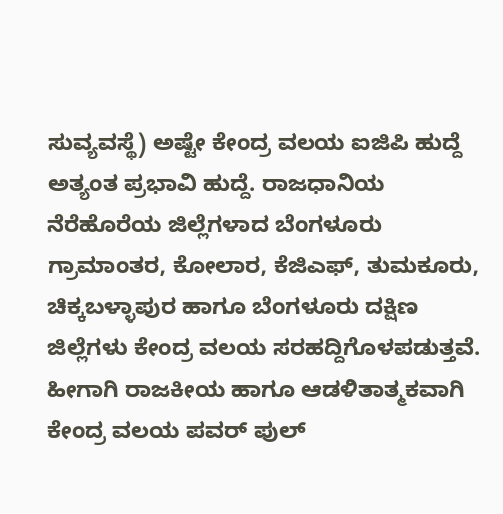ಸುವ್ಯವಸ್ಥೆ) ಅಷ್ಟೇ ಕೇಂದ್ರ ವಲಯ ಐಜಿಪಿ ಹುದ್ದೆ ಅತ್ಯಂತ ಪ್ರಭಾವಿ ಹುದ್ದೆ. ರಾಜಧಾನಿಯ ನೆರೆಹೊರೆಯ ಜಿಲ್ಲೆಗಳಾದ ಬೆಂಗಳೂರು ಗ್ರಾಮಾಂತರ, ಕೋಲಾರ, ಕೆಜಿಎಫ್‌, ತುಮಕೂರು, ಚಿಕ್ಕಬಳ್ಳಾಪುರ ಹಾಗೂ ಬೆಂಗಳೂರು ದಕ್ಷಿಣ ಜಿಲ್ಲೆಗಳು ಕೇಂದ್ರ ವಲಯ ಸರಹದ್ದಿಗೊಳಪಡುತ್ತವೆ. ಹೀಗಾಗಿ ರಾಜಕೀಯ ಹಾಗೂ ಆಡಳಿತಾತ್ಮಕವಾಗಿ ಕೇಂದ್ರ ವಲಯ ಪವರ್‌ ಪುಲ್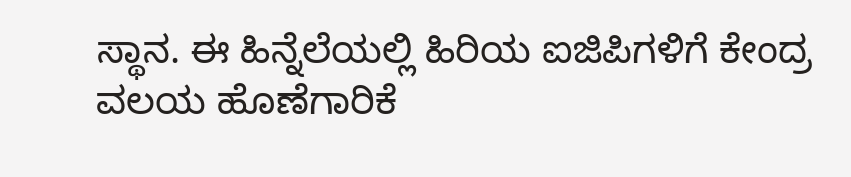ಸ್ಥಾನ. ಈ ಹಿನ್ನೆಲೆಯಲ್ಲಿ ಹಿರಿಯ ಐಜಿಪಿಗಳಿಗೆ ಕೇಂದ್ರ ವಲಯ ಹೊಣೆಗಾರಿಕೆ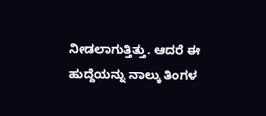ನೀಡಲಾಗುತ್ತಿತ್ತು. ಆದರೆ ಈ ಹುದ್ದೆಯನ್ನು ನಾಲ್ಕು ತಿಂಗಳ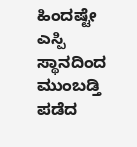ಹಿಂದಷ್ಟೇ ಎಸ್ಪಿ ಸ್ಥಾನದಿಂದ ಮುಂಬಡ್ತಿ ಪಡೆದ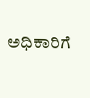ಅಧಿಕಾರಿಗೆ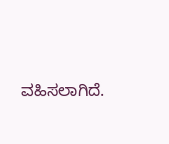ವಹಿಸಲಾಗಿದೆ.